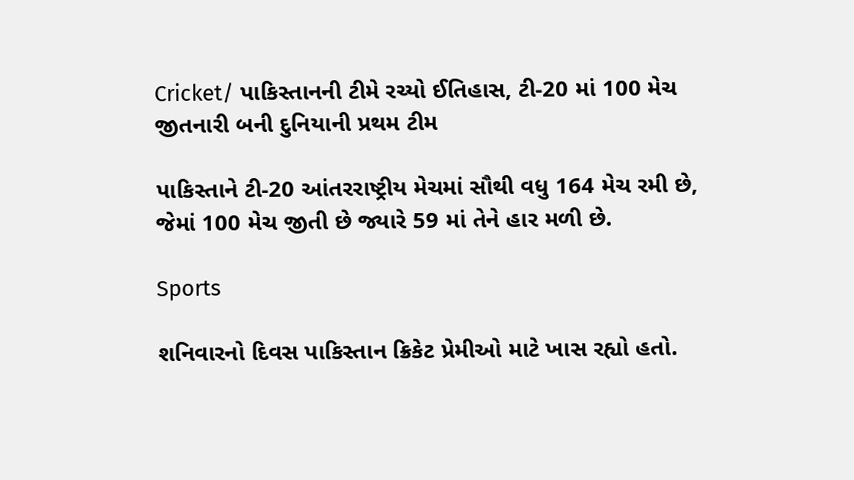Cricket/ પાકિસ્તાનની ટીમે રચ્યો ઈતિહાસ, ટી-20 માં 100 મેચ જીતનારી બની દુનિયાની પ્રથમ ટીમ

પાકિસ્તાને ટી-20 આંતરરાષ્ટ્રીય મેચમાં સૌથી વધુ 164 મેચ રમી છે, જેમાં 100 મેચ જીતી છે જ્યારે 59 માં તેને હાર મળી છે.

Sports

શનિવારનો દિવસ પાકિસ્તાન ક્રિકેટ પ્રેમીઓ માટે ખાસ રહ્યો હતો.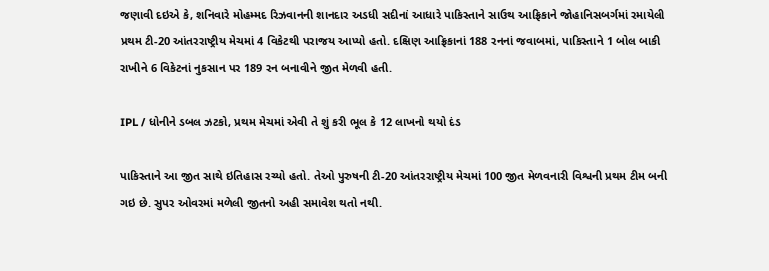જણાવી દઇએ કે, શનિવારે મોહમ્મદ રિઝવાનની શાનદાર અડધી સદીનાં આધારે પાકિસ્તાને સાઉથ આફ્રિકાને જોહાનિસબર્ગમાં રમાયેલી પ્રથમ ટી-20 આંતરરાષ્ટ્રીય મેચમાં 4 વિકેટથી પરાજય આપ્યો હતો. દક્ષિણ આફ્રિકાનાં 188 રનનાં જવાબમાં, પાકિસ્તાને 1 બોલ બાકી રાખીને 6 વિકેટનાં નુકસાન પર 189 રન બનાવીને જીત મેળવી હતી.

IPL / ધોનીને ડબલ ઝટકો, પ્રથમ મેચમાં એવી તે શું કરી ભૂલ કે 12 લાખનો થયો દંડ

પાકિસ્તાને આ જીત સાથે ઇતિહાસ રચ્યો હતો. તેઓ પુરુષની ટી-20 આંતરરાષ્ટ્રીય મેચમાં 100 જીત મેળવનારી વિશ્વની પ્રથમ ટીમ બની ગઇ છે. સુપર ઓવરમાં મળેલી જીતનો અહી સમાવેશ થતો નથી.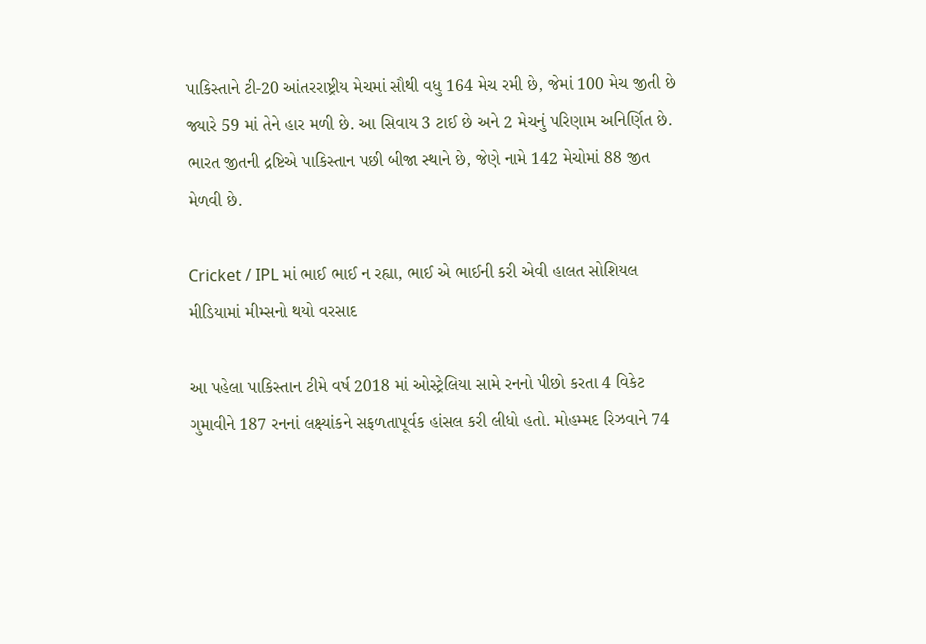પાકિસ્તાને ટી-20 આંતરરાષ્ટ્રીય મેચમાં સૌથી વધુ 164 મેચ રમી છે, જેમાં 100 મેચ જીતી છે જ્યારે 59 માં તેને હાર મળી છે. આ સિવાય 3 ટાઈ છે અને 2 મેચનું પરિણામ અનિર્ણિત છે. ભારત જીતની દ્રષ્ટિએ પાકિસ્તાન પછી બીજા સ્થાને છે, જેણે નામે 142 મેચોમાં 88 જીત મેળવી છે.

Cricket / IPL માં ભાઈ ભાઈ ન રહ્યા, ભાઈ એ ભાઈની કરી એવી હાલત સોશિયલ મીડિયામાં મીમ્સનો થયો વરસાદ

આ પહેલા પાકિસ્તાન ટીમે વર્ષ 2018 માં ઓસ્ટ્રેલિયા સામે રનનો પીછો કરતા 4 વિકેટ ગુમાવીને 187 રનનાં લક્ષ્યાંકને સફળતાપૂર્વક હાંસલ કરી લીધો હતો. મોહમ્મદ રિઝવાને 74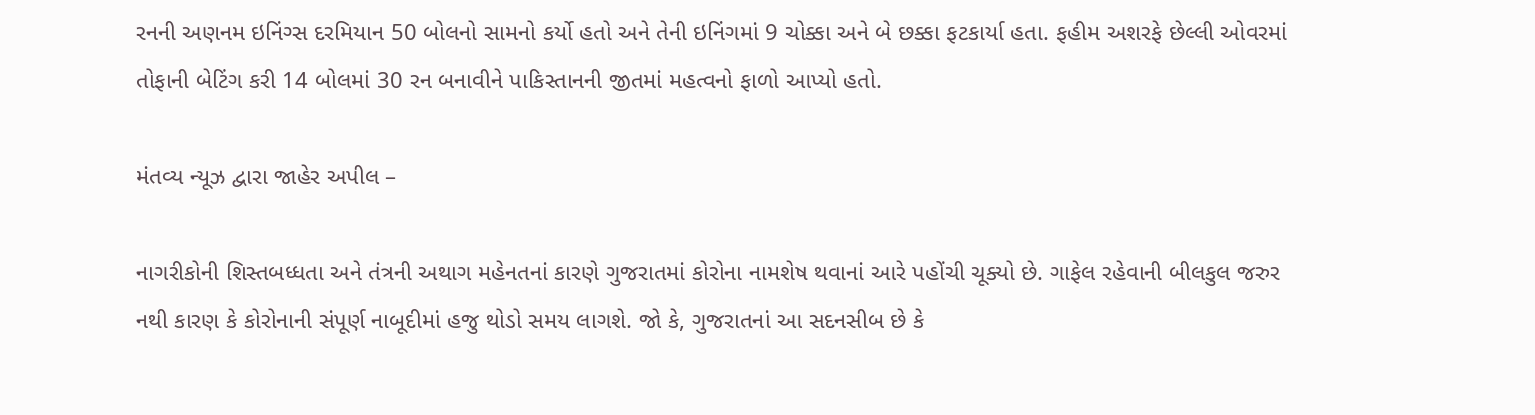રનની અણનમ ઇનિંગ્સ દરમિયાન 50 બોલનો સામનો કર્યો હતો અને તેની ઇનિંગમાં 9 ચોક્કા અને બે છક્કા ફટકાર્યા હતા. ફહીમ અશરફે છેલ્લી ઓવરમાં તોફાની બેટિંગ કરી 14 બોલમાં 30 રન બનાવીને પાકિસ્તાનની જીતમાં મહત્વનો ફાળો આપ્યો હતો.

મંતવ્ય ન્યૂઝ દ્વારા જાહેર અપીલ –

નાગરીકોની શિસ્તબધ્ધતા અને તંત્રની અથાગ મહેનતનાં કારણે ગુજરાતમાં કોરોના નામશેષ થવાનાં આરે પહોંચી ચૂક્યો છે. ગાફેલ રહેવાની બીલકુલ જરુર નથી કારણ કે કોરોનાની સંપૂર્ણ નાબૂદીમાં હજુ થોડો સમય લાગશે. જો કે, ગુજરાતનાં આ સદનસીબ છે કે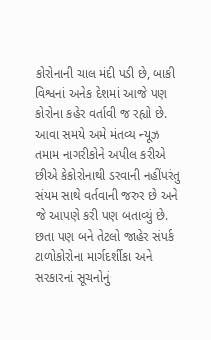કોરોનાની ચાલ મંદી પડી છે, બાકી વિશ્વનાં અનેક દેશમાં આજે પણ કોરોના કહેર વર્તાવી જ રહ્યો છે. આવા સમયે અમે મંતવ્ય ન્યૂઝ તમામ નાગરીકોને અપીલ કરીએ છીએ કેકોરોનાથી ડરવાની નહીંપરંતુ સંયમ સાથે વર્તવાની જરુર છે અને જે આપણે કરી પણ બતાવ્યું છે. છતા પણ બને તેટલો જાહેર સંપર્ક ટાળોકોરોના માર્ગદર્શીકા અને સરકારનાં સૂચનોનું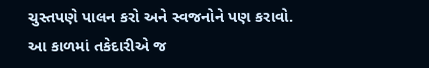ચુસ્તપણે પાલન કરો અને સ્વજનોને પણ કરાવો. આ કાળમાં તકેદારીએ જ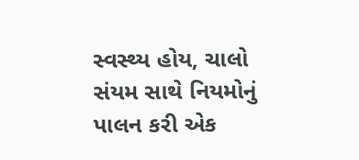સ્વસ્થ્ય હોય, ચાલો સંયમ સાથે નિયમોનું પાલન કરી એક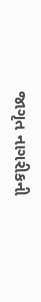જાગૃત નાગરીકની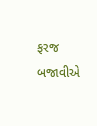ફરજ બજાવીએ